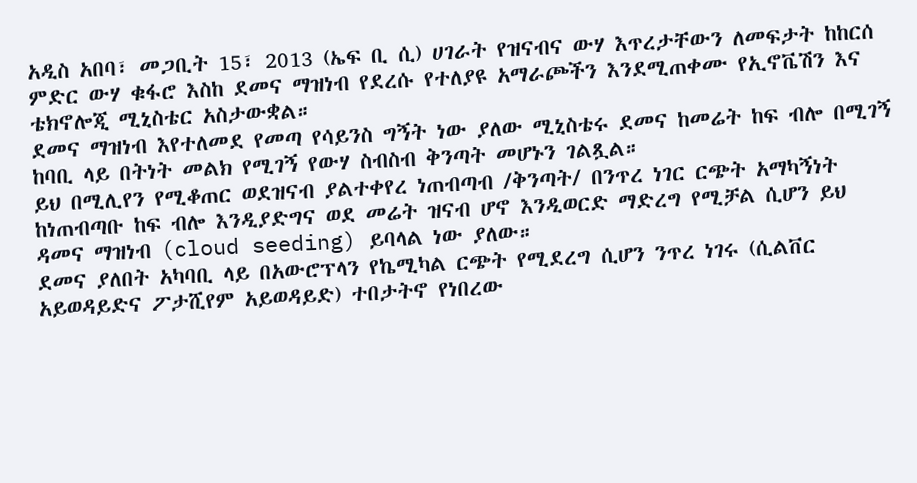አዲስ አበባ፣ መጋቢት 15፣ 2013 (ኤፍ ቢ ሲ) ሀገራት የዝናብና ውሃ እጥረታቸውን ለመፍታት ከከርሰ ምድር ውሃ ቁፋሮ እስከ ደመና ማዝነብ የደረሱ የተለያዩ አማራጮችን እንደሚጠቀሙ የኢኖቬሽን እና ቴክኖሎጂ ሚኒስቴር አስታውቋል።
ደመና ማዝነብ እየተለመደ የመጣ የሳይንስ ግኝት ነው ያለው ሚኒስቴሩ ደመና ከመሬት ከፍ ብሎ በሚገኝ ከባቢ ላይ በትነት መልክ የሚገኝ የውሃ ስብስብ ቅንጣት መሆኑን ገልጿል።
ይህ በሚሊየን የሚቆጠር ወደዝናብ ያልተቀየረ ነጠብጣብ /ቅንጣት/ በንጥረ ነገር ርጭት አማካኝነት ከነጠብጣቡ ከፍ ብሎ እንዲያድግና ወደ መሬት ዝናብ ሆኖ እንዲወርድ ማድረግ የሚቻል ሲሆን ይህ ዳመና ማዝነብ (cloud seeding) ይባላል ነው ያለው።
ደመና ያለበት አካባቢ ላይ በአውሮፕላን የኬሚካል ርጭት የሚደረግ ሲሆን ንጥረ ነገሩ (ሲልቨር አይወዳይድና ፖታሺየም አይወዳይድ) ተበታትኖ የነበረው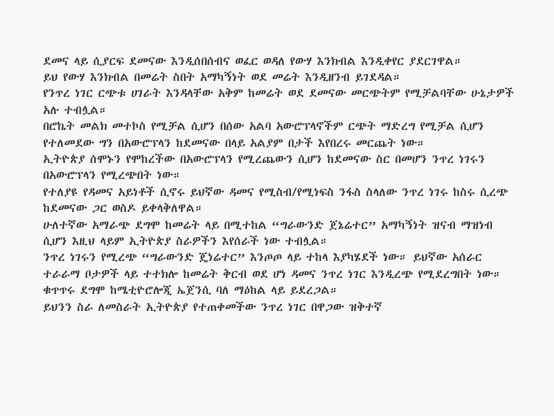ደመና ላይ ሲያርፍ ደመናው እንዲሰበሰብና ወፈር ወዳለ የውሃ እንክብል እንዲቀየር ያደርገዋል።
ይህ የውሃ እንክብል በመሬት ስበት አማካኝነት ወደ መሬት እንዲዘንብ ይገደዳል።
የንጥረ ነገር ርጭቱ ሀገራት እንዳላቸው አቅም ከመሬት ወደ ደመናው መርጭትም የሚቻልባቸው ሁኔታዎች አሉ ተብሏል።
በሮኬት መልክ መተኮስ የሚቻል ሲሆን በሰው አልባ አውሮፕላኖችም ርጭት ማድረግ የሚቻል ሲሆን የተለመደው ግን በአውሮፕላን ከደመናው በላይ አልያም በታች እየበረሩ መርጨት ነው።
ኢትዮጵያ ሰሞኑን የሞከረችው በአውሮፕላን የሚረጨውን ሲሆን ከደመናው ስር በመሆን ንጥረ ነገሩን በአውሮፕላን የሚረጭበት ነው።
የተለያዩ የዳመና አይነቶች ሲኖሩ ይህኛው ዳመና የሚስብ/የሚነፍስ ንፋስ ስላለው ንጥረ ነገሩ ከስሩ ሲረጭ ከደመናው ጋር ወስዶ ይቀላቅለዋል።
ሁለተኛው አማራጭ ደግሞ ከመሬት ላይ በሚተከል “ግራውንድ ጀኔሬተር” አማካኝነት ዝናብ ማዝነብ ሲሆን እዚህ ላይም ኢትዮጵያ ስራዎችን እየሰራች ነው ተብሏል።
ንጥረ ነገሩን የሚረጭ “ግራውንድ ጄነሬተር” እንጦጦ ላይ ተከላ እያካሄደች ነው። ይህኛው አሰራር ተራራማ ቦታዎች ላይ ተተክሎ ከመሬት ቅርብ ወደ ሆነ ዳመና ንጥረ ነገር እንዲረጭ የሚደረግበት ነው። ቁጥጥሩ ደግሞ ከሜቲዮሮሎጂ ኤጀንሲ ባለ ማዕከል ላይ ይደረጋል።
ይህንን ስራ ለመስራት ኢትዮጵያ የተጠቀመችው ንጥረ ነገር በዋጋው ዝቅተኛ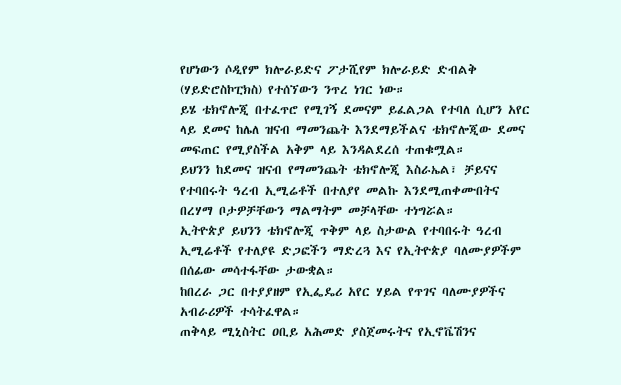የሆነውን ሶዲየም ክሎራይድና ፖታሺየም ክሎራይድ ድብልቅ (ሃይድሮስኮፒክስ) የተሰኘውን ንጥረ ነገር ነው።
ይሄ ቴክኖሎጂ በተፈጥሮ የሚገኝ ደመናም ይፈልጋል የተባለ ሲሆን አየር ላይ ደመና ከሌለ ዝናብ ማመንጨት እንደማይችልና ቴክኖሎጂው ደመና መፍጠር የሚያስችል አቅም ላይ እንዳልደረሰ ተጠቁሟል።
ይህንን ከደመና ዝናብ የማመንጨት ቴክኖሎጂ እስራኤል፣ ቻይናና የተባበሩት ዓረብ ኢሚሬቶች በተለያየ መልኩ እንደሚጠቀሙበትና በረሃማ ቦታዎቻቸውን ማልማትም መቻላቸው ተነግሯል።
ኢትዮጵያ ይህንን ቴክኖሎጂ ጥቅም ላይ ስታውል የተባበሩት ዓረብ ኢሚሬቶች የተለያዩ ድጋፎችን ማድረጓ እና የኢትዮጵያ ባለሙያዎችም በሰፊው መሳተፋቸው ታውቋል።
ከበረራ ጋር በተያያዘም የኢፌዴሪ አየር ሃይል የጥገና ባለሙያዎችና አብራሪዎች ተሳትፈዋል።
ጠቅላይ ሚኒስትር ዐቢይ አሕመድ ያስጀመሩትና የኢኖቬሽንና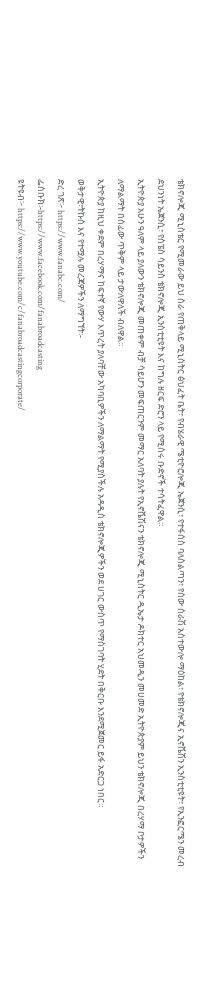ቴክኖሎጂ ሚኒስቴር የሚመራው ይህ ስራ የጠቅላይ ሚኒስትር ፅህፈት ቤት፣ የብሄራዊ ሜቲዮሮሎጂ ኤጀንሲ፣ የተፋሰስ ባለስልጣን፣ የሰው ሰራሽ አስተውሎ ማዕከል፣ የቴክኖሎጂና ኢኖቬሽን ኢንስቲቲዩት፣ የኢንፎርሜን መረብ ደህንነት ኤጀንሲ፣ የስፔስ ሳይንስ ቴክኖሎጂ ኢንስቲቲዩት እና ከግሉ ዘርፍ ድሮን ላይ የሚሰሩ ቡድኖች ተሳትፈዋል።
ኢትዮጵያ አሁን ዓለም ላይ ያለውን ቴክኖሎጂ መጠቀም ብቻ ሳይሆን መፍጠርንም መማር አለባት ያሉት የኢኖቬሽናን ቴክኖሎጂ ሚኒስትር ዲኤታ ዶክተር አህመዲን መሀመድ ኢትዮጵያም ይህን ቴክኖሎጂ በረሃማ ቦታዎችን ለማልማት በሰፊው ጥቅም ላይ ታውለዋለች ብለዋል።
ኢትዮጵያ ከዚህ ቀደም በረሃማና ከፍተኛ የውሃ እጥረት ያለባቸው አካባቢዎችን ለማልማት የሚያስችሉ አዳዲስ ቴክኖሎጂዎችን ወደ ሀገር ውስጥ የማስገባት ሂደት በቅርቡ እንደሚጀመር ይፋ አድርጋ ነበር።
ወቅታዊ፣ትኩስ እና የተሟሉ መረጃዎችን ለማግኘት፡-
ድረ ገጽ፦ https://www.fanabc.com/
ፌስቡክ፡-https://www.facebook.com/fanabroadcasting
ዩትዩብ፦ https://www.youtube.com/c/fanabroadcastingcorporate/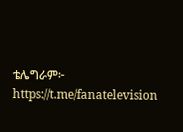ቴሌግራም፦ https://t.me/fanatelevision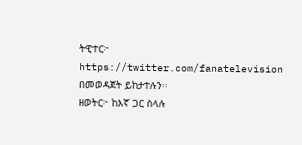ትዊተር፦ https://twitter.com/fanatelevision በመወዳጀት ይከታተሉን፡፡
ዘወትር፦ ከእኛ ጋር ስላሉ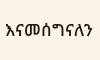እናመሰግናለን